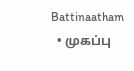Battinaatham
  • முகப்பு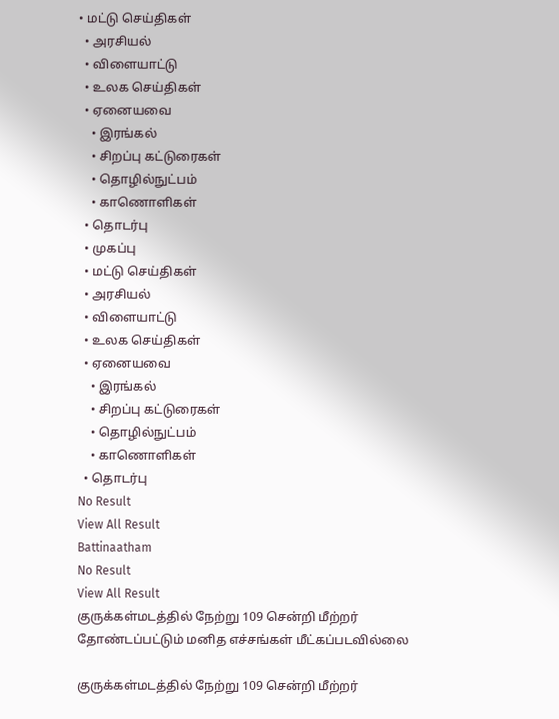• மட்டு செய்திகள்
  • அரசியல்
  • விளையாட்டு
  • உலக செய்திகள்
  • ஏனையவை
    • இரங்கல்
    • சிறப்பு கட்டுரைகள்
    • தொழில்நுட்பம்
    • காணொளிகள்
  • தொடர்பு
  • முகப்பு
  • மட்டு செய்திகள்
  • அரசியல்
  • விளையாட்டு
  • உலக செய்திகள்
  • ஏனையவை
    • இரங்கல்
    • சிறப்பு கட்டுரைகள்
    • தொழில்நுட்பம்
    • காணொளிகள்
  • தொடர்பு
No Result
View All Result
Battinaatham
No Result
View All Result
குருக்கள்மடத்தில் நேற்று 109 சென்றி மீற்றர் தோண்டப்பட்டும் மனித எச்சங்கள் மீட்கப்படவில்லை

குருக்கள்மடத்தில் நேற்று 109 சென்றி மீற்றர்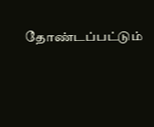தோண்டப்பட்டும்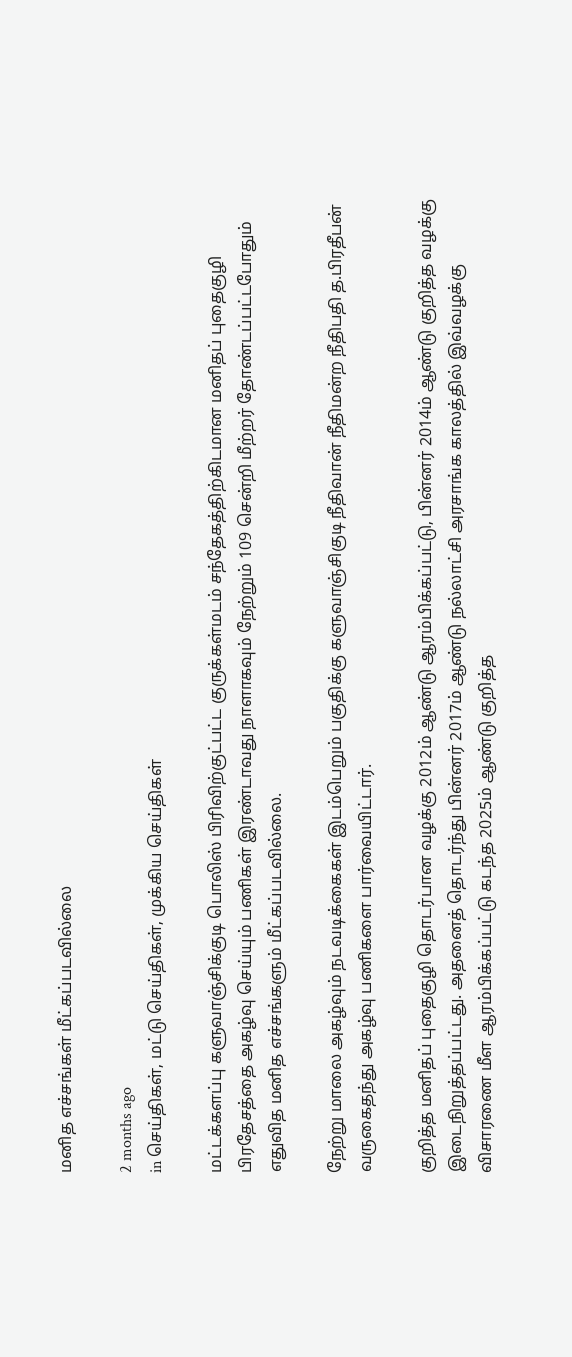மனித எச்சங்கள் மீட்கப்படவில்லை

2 months ago
in செய்திகள், மட்டு செய்திகள், முக்கிய செய்திகள்

மட்டக்களப்பு களுவாஞ்சிக்குடி பொலிஸ் பிரிவிற்குட்பட்ட குருக்கள்மடம் சந்தேகத்திற்கிடமான மனிதப் புதைகுழி பிரதேசத்தை அகழ்வு செய்யும் பணிகள் இரண்டாவது நாளாகவும் நேற்றும் 109 சென்றி மீற்றர் தோண்டப்பட்டபோதும் எதுவித மனித எச்சங்களும் மீட்கப்படவில்லை.

நேற்று மாலை அகழ்வும் நடவடிக்கைகள் இடம்பெறும் பகுதிக்கு களுவாஞ்சிகுடி நீதிவான் நீதிமன்ற நீதிபதி த.பிரதீபன் வருகைதந்து அகழ்வு பணிகளை பார்வையிட்டார்.

குறித்த மனிதப் புதைகுழி தொடர்பான வழக்கு 2012ம் ஆண்டு ஆரம்பிக்கப்பட்டு, பின்னர் 2014ம் ஆண்டு குறித்த வழக்கு இடைநிறுத்தப்பட்டது. அதனைத் தொடர்ந்து பின்னர் 2017ம் ஆண்டு நல்லாட்சி அரசாங்க காலத்தில் இவ்வழக்கு விசாரணை மீள ஆரம்பிக்கப்பட்டு கடந்த 2025ம் ஆண்டு குறித்த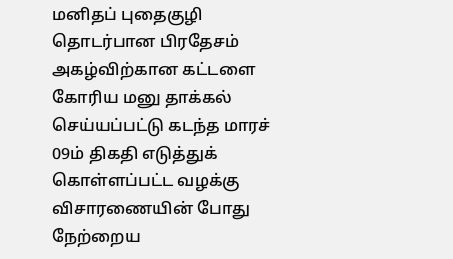மனிதப் புதைகுழி தொடர்பான பிரதேசம் அகழ்விற்கான கட்டளை கோரிய மனு தாக்கல் செய்யப்பட்டு கடந்த மாரச் 09ம் திகதி எடுத்துக் கொள்ளப்பட்ட வழக்கு விசாரணையின் போது நேற்றைய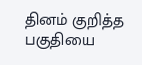தினம் குறித்த பகுதியை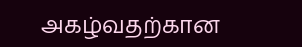அகழ்வதற்கான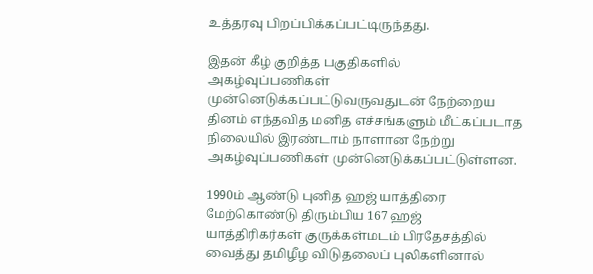உத்தரவு பிறப்பிக்கப்பட்டிருந்தது.

இதன் கீழ் குறித்த பகுதிகளில் அகழ்வுப்பணிகள் முன்னெடுக்கப்பட்டுவருவதுடன் நேற்றைய தினம் எந்தவித மனித எச்சங்களும் மீட்கப்படாத நிலையில் இரண்டாம் நாளான நேற்று அகழ்வுப்பணிகள் முன்னெடுக்கப்பட்டுள்ளன.

1990ம் ஆண்டு புனித ஹஜ் யாத்திரை மேற்கொண்டு திரும்பிய 167 ஹஜ் யாத்திரிகர்கள் குருக்கள்மடம் பிரதேசத்தில் வைத்து தமிழீழ விடுதலைப் புலிகளினால்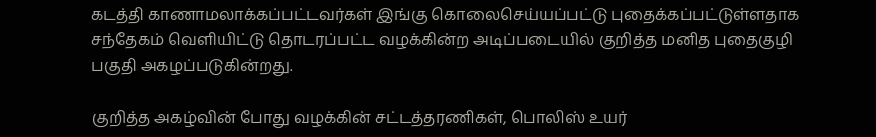கடத்தி காணாமலாக்கப்பட்டவர்கள் இங்கு கொலைசெய்யப்பட்டு புதைக்கப்பட்டுள்ளதாக சந்தேகம் வெளியிட்டு தொடரப்பட்ட வழக்கின்ற அடிப்படையில் குறித்த மனித புதைகுழி பகுதி அகழப்படுகின்றது.

குறித்த அகழ்வின் போது வழக்கின் சட்டத்தரணிகள், பொலிஸ் உயர்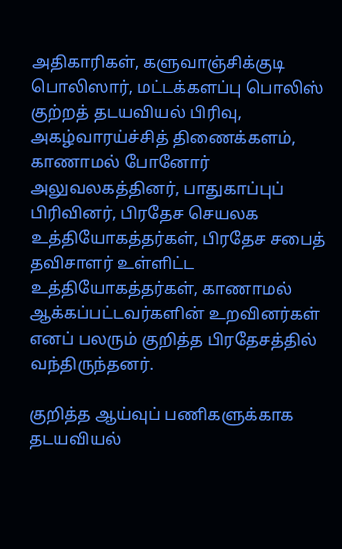அதிகாரிகள், களுவாஞ்சிக்குடி பொலிஸார், மட்டக்களப்பு பொலிஸ் குற்றத் தடயவியல் பிரிவு, அகழ்வாரய்ச்சித் திணைக்களம், காணாமல் போனோர் அலுவலகத்தினர், பாதுகாப்புப் பிரிவினர், பிரதேச செயலக உத்தியோகத்தர்கள், பிரதேச சபைத் தவிசாளர் உள்ளிட்ட உத்தியோகத்தர்கள், காணாமல் ஆக்கப்பட்டவர்களின் உறவினர்கள் எனப் பலரும் குறித்த பிரதேசத்தில் வந்திருந்தனர்.

குறித்த ஆய்வுப் பணிகளுக்காக தடயவியல்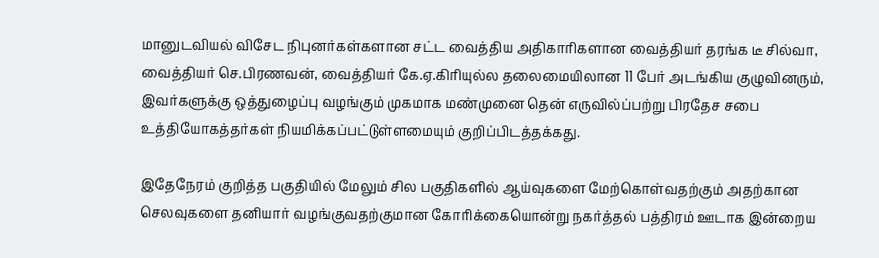மானுடவியல் விசேட நிபுனர்கள்களான சட்ட வைத்திய அதிகாரிகளான வைத்தியர் தரங்க டீ சில்வா, வைத்தியர் செ.பிரணவன், வைத்தியர் கே.ஏ.கிரியுல்ல தலைமையிலான 11 பேர் அடங்கிய குழுவினரும், இவர்களுக்கு ஒத்துழைப்பு வழங்கும் முகமாக மண்முனை தென் எருவில்ப்பற்று பிரதேச சபை உத்தியோகத்தர்கள் நியமிக்கப்பட்டுள்ளமையும் குறிப்பிடத்தக்கது.

இதேநேரம் குறித்த பகுதியில் மேலும் சில பகுதிகளில் ஆய்வுகளை மேற்கொள்வதற்கும் அதற்கான செலவுகளை தனியார் வழங்குவதற்குமான கோரிக்கையொன்று நகர்த்தல் பத்திரம் ஊடாக இன்றைய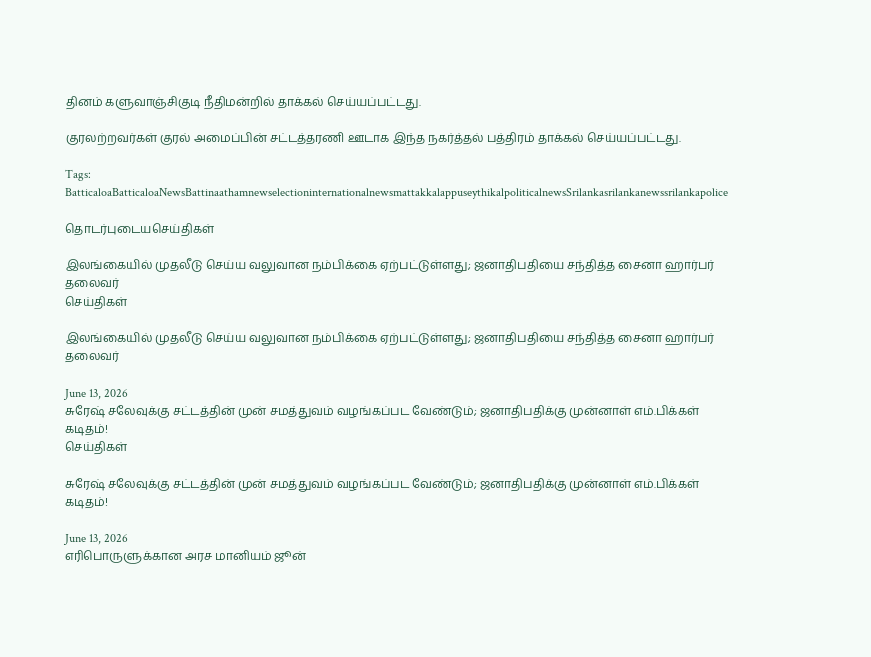தினம் களுவாஞ்சிகுடி நீதிமன்றில் தாக்கல் செய்யப்பட்டது.

குரலற்றவர்கள் குரல் அமைப்பின் சட்டத்தரணி ஊடாக இந்த நகர்த்தல் பத்திரம் தாக்கல் செய்யப்பட்டது.

Tags: BatticaloaBatticaloaNewsBattinaathamnewselectioninternationalnewsmattakkalappuseythikalpoliticalnewsSrilankasrilankanewssrilankapolice

தொடர்புடையசெய்திகள்

இலங்கையில் முதலீடு செய்ய வலுவான நம்பிக்கை ஏற்பட்டுள்ளது; ஜனாதிபதியை சந்தித்த சைனா ஹார்பர் தலைவர்
செய்திகள்

இலங்கையில் முதலீடு செய்ய வலுவான நம்பிக்கை ஏற்பட்டுள்ளது; ஜனாதிபதியை சந்தித்த சைனா ஹார்பர் தலைவர்

June 13, 2026
சுரேஷ் சலேவுக்கு சட்டத்தின் முன் சமத்துவம் வழங்கப்பட வேண்டும்; ஜனாதிபதிக்கு முன்னாள் எம்.பிக்கள் கடிதம்!
செய்திகள்

சுரேஷ் சலேவுக்கு சட்டத்தின் முன் சமத்துவம் வழங்கப்பட வேண்டும்; ஜனாதிபதிக்கு முன்னாள் எம்.பிக்கள் கடிதம்!

June 13, 2026
எரிபொருளுக்கான அரச மானியம் ஜூன்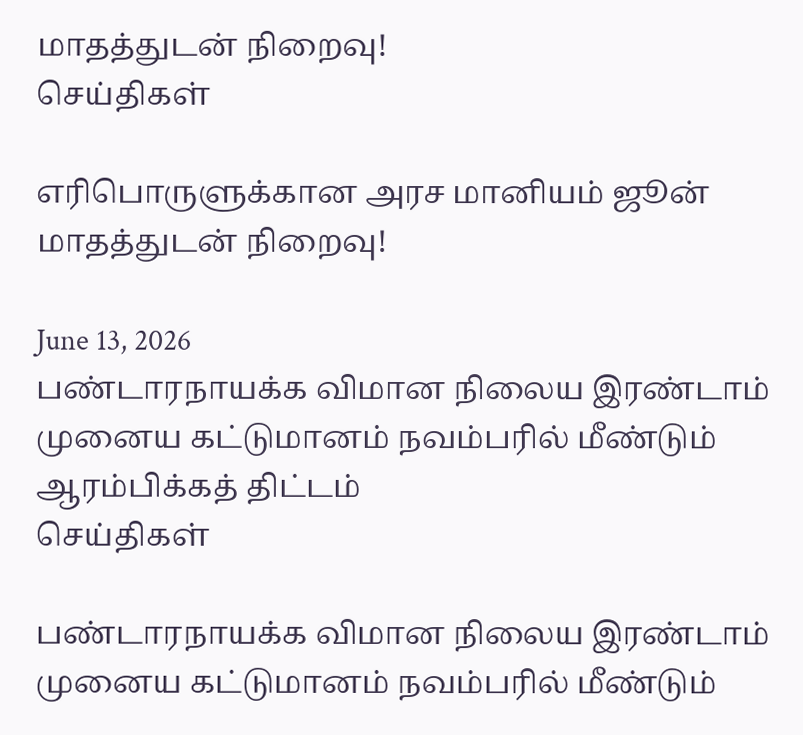மாதத்துடன் நிறைவு!
செய்திகள்

எரிபொருளுக்கான அரச மானியம் ஜூன் மாதத்துடன் நிறைவு!

June 13, 2026
பண்டாரநாயக்க விமான நிலைய இரண்டாம் முனைய கட்டுமானம் நவம்பரில் மீண்டும் ஆரம்பிக்கத் திட்டம்
செய்திகள்

பண்டாரநாயக்க விமான நிலைய இரண்டாம் முனைய கட்டுமானம் நவம்பரில் மீண்டும்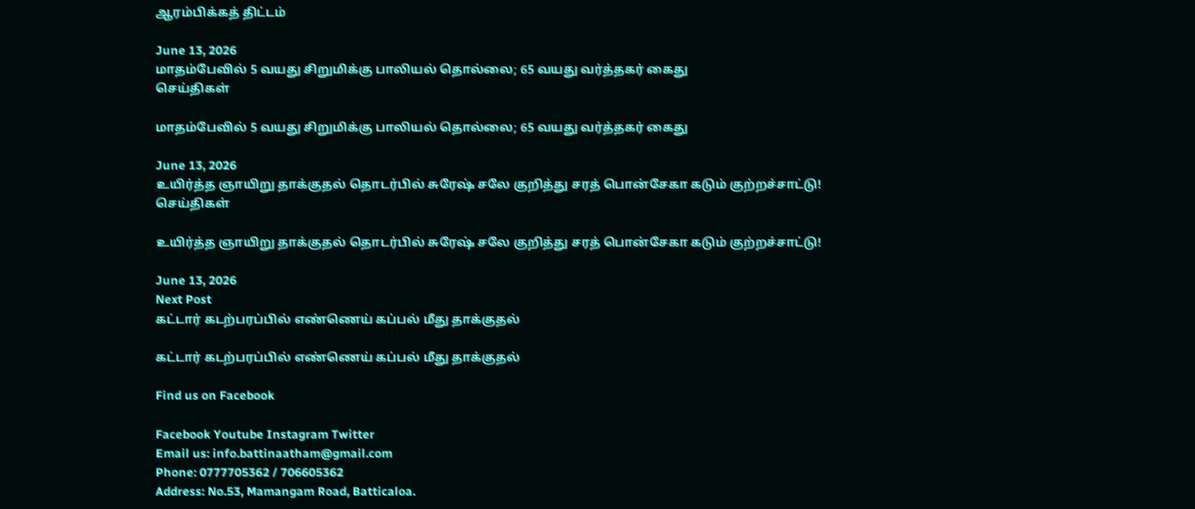ஆரம்பிக்கத் திட்டம்

June 13, 2026
மாதம்பேவில் 5 வயது சிறுமிக்கு பாலியல் தொல்லை; 65 வயது வர்த்தகர் கைது
செய்திகள்

மாதம்பேவில் 5 வயது சிறுமிக்கு பாலியல் தொல்லை; 65 வயது வர்த்தகர் கைது

June 13, 2026
உயிர்த்த ஞாயிறு தாக்குதல் தொடர்பில் சுரேஷ் சலே குறித்து சரத் பொன்சேகா கடும் குற்றச்சாட்டு!
செய்திகள்

உயிர்த்த ஞாயிறு தாக்குதல் தொடர்பில் சுரேஷ் சலே குறித்து சரத் பொன்சேகா கடும் குற்றச்சாட்டு!

June 13, 2026
Next Post
கட்டார் கடற்பரப்பில் எண்ணெய் கப்பல் மீது தாக்குதல்

கட்டார் கடற்பரப்பில் எண்ணெய் கப்பல் மீது தாக்குதல்

Find us on Facebook

Facebook Youtube Instagram Twitter
Email us: info.battinaatham@gmail.com
Phone: 0777705362 / 706605362
Address: No.53, Mamangam Road, Batticaloa.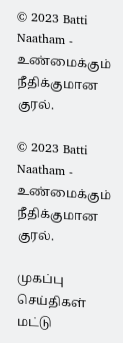© 2023 Batti Naatham - உண்மைக்கும் நீதிக்குமான குரல்.

© 2023 Batti Naatham - உண்மைக்கும் நீதிக்குமான குரல்.

முகப்பு
செய்திகள்
மட்டு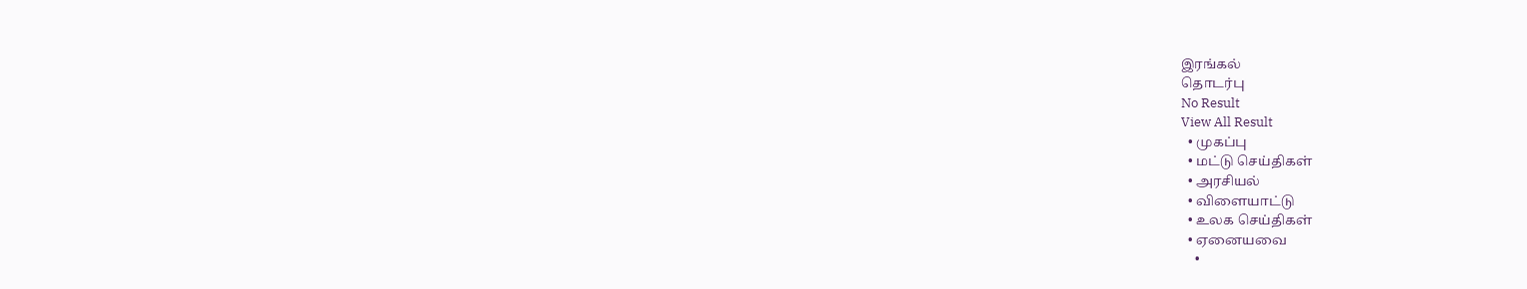இரங்கல்
தொடர்பு
No Result
View All Result
  • முகப்பு
  • மட்டு செய்திகள்
  • அரசியல்
  • விளையாட்டு
  • உலக செய்திகள்
  • ஏனையவை
    •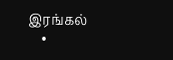இரங்கல்
    •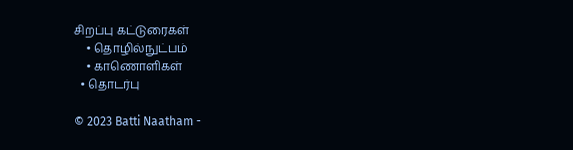சிறப்பு கட்டுரைகள்
    • தொழில்நுட்பம்
    • காணொளிகள்
  • தொடர்பு

© 2023 Batti Naatham -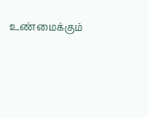உண்மைக்கும்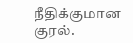நீதிக்குமான குரல்.